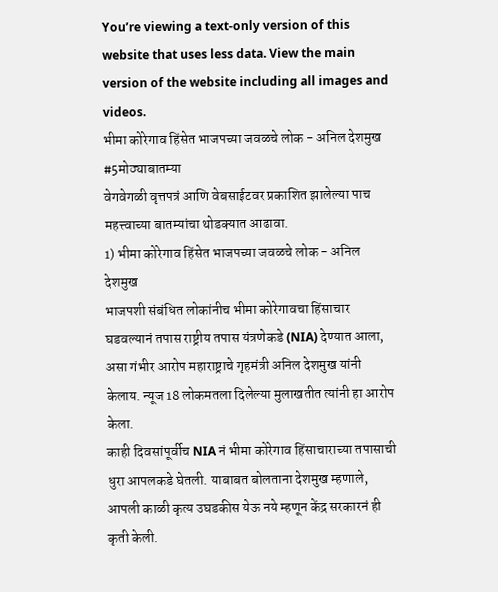You’re viewing a text-only version of this website that uses less data. View the main version of the website including all images and videos.
भीमा कोरेगाव हिंसेत भाजपच्या जवळचे लोक - अनिल देशमुख #5मोठ्याबातम्या
वेगवेगळी वृत्तपत्रं आणि वेबसाईटवर प्रकाशित झालेल्या पाच महत्त्वाच्या बातम्यांचा थोडक्यात आढावा.
1) भीमा कोरेगाव हिंसेत भाजपच्या जवळचे लोक - अनिल देशमुख
भाजपशी संबंधित लोकांनीच भीमा कोरेगावचा हिंसाचार घडवल्यानं तपास राष्ट्रीय तपास यंत्रणेकडे (NIA) देण्यात आला, असा गंभीर आरोप महाराष्ट्राचे गृहमंत्री अनिल देशमुख यांनी केलाय. न्यूज 18 लोकमतला दिलेल्या मुलाखतीत त्यांनी हा आरोप केला.
काही दिवसांपूर्वीच NIA नं भीमा कोरेगाव हिंसाचाराच्या तपासाची धुरा आपलकडे घेतली. याबाबत बोलताना देशमुख म्हणाले, आपली काळी कृत्य उघडकीस येऊ नये म्हणून केंद्र सरकारनं ही कृती केली.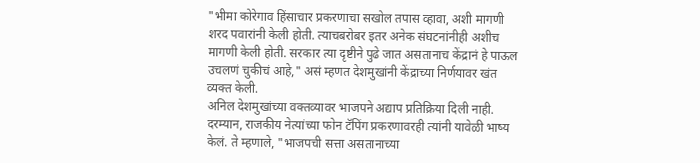"भीमा कोरेगाव हिंसाचार प्रकरणाचा सखोल तपास व्हावा, अशी मागणी शरद पवारांनी केली होती. त्याचबरोबर इतर अनेक संघटनांनीही अशीच मागणी केली होती. सरकार त्या दृष्टीने पुढे जात असतानाच केंद्रानं हे पाऊल उचलणं चुकीचं आहे," असं म्हणत देशमुखांनी केंद्राच्या निर्णयावर खंत व्यक्त केली.
अनिल देशमुखांच्या वक्तव्यावर भाजपने अद्याप प्रतिक्रिया दिली नाही.
दरम्यान, राजकीय नेत्यांच्या फोन टॅपिंग प्रकरणावरही त्यांनी यावेळी भाष्य केलं. ते म्हणाले, "भाजपची सत्ता असतानाच्या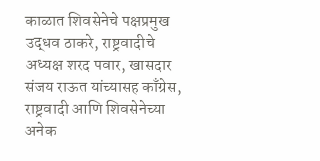काळात शिवसेनेचे पक्षप्रमुख उद्धव ठाकरे, राष्ट्रवादीचे अध्यक्ष शरद पवार, खासदार संजय राऊत यांच्यासह काँग्रेस, राष्ट्रवादी आणि शिवसेनेच्या अनेक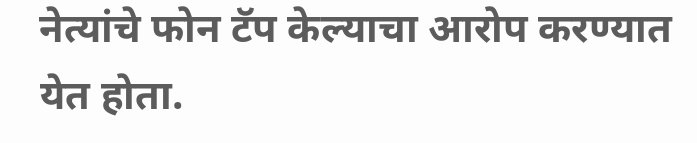नेत्यांचे फोन टॅप केल्याचा आरोप करण्यात येत होता.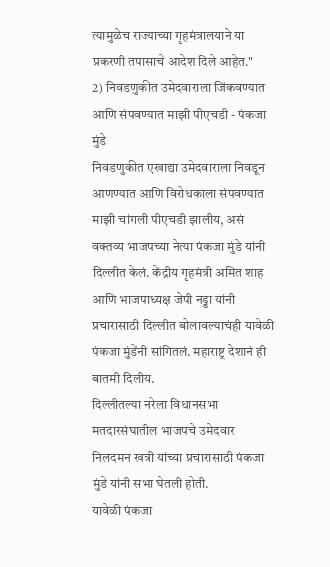त्यामुळेच राज्याच्या गृहमंत्रालयाने या प्रकरणी तपासाचे आदेश दिले आहेत."
2) निवडणुकीत उमेदवाराला जिंकवण्यात आणि संपवण्यात माझी पीएचडी - पंकजा मुंडे
निवडणुकीत एखाद्या उमेदवाराला निवडून आणण्यात आणि विरोधकाला संपवण्यात माझी चांगली पीएचडी झालीय, असं वक्तव्य भाजपच्या नेत्या पंकजा मुंडे यांनी दिल्लीत केलं. केंद्रीय गृहमंत्री अमित शाह आणि भाजपाध्यक्ष जेपी नड्डा यांनी प्रचारासाठी दिल्लीत बोलावल्याचंही यावेळी पंकजा मुंडेंनी सांगितलं. महाराष्ट्र देशानं ही बातमी दिलीय.
दिल्लीतल्या नरेला विधानसभा मतदारसंघातील भाजपचे उमेदवार निलदमन खत्री यांच्या प्रचारासाठी पंकजा मुंडे यांनी सभा घेतली होती.
यावेळी पंकजा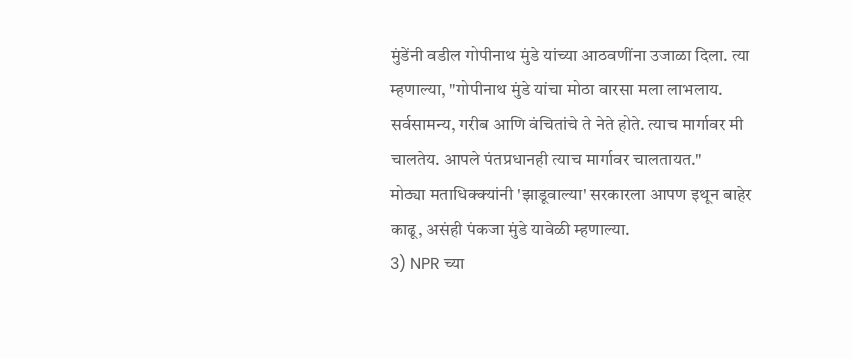मुंडेंनी वडील गोपीनाथ मुंडे यांच्या आठवणींना उजाळा दिला. त्या म्हणाल्या, "गोपीनाथ मुंडे यांचा मोठा वारसा मला लाभलाय. सर्वसामन्य, गरीब आणि वंचितांचे ते नेते होते. त्याच मार्गावर मी चालतेय. आपले पंतप्रधानही त्याच मार्गावर चालतायत."
मोठ्या मताधिक्क्यांनी 'झाडूवाल्या' सरकारला आपण इथून बाहेर काढू, असंही पंकजा मुंडे यावेळी म्हणाल्या.
3) NPR च्या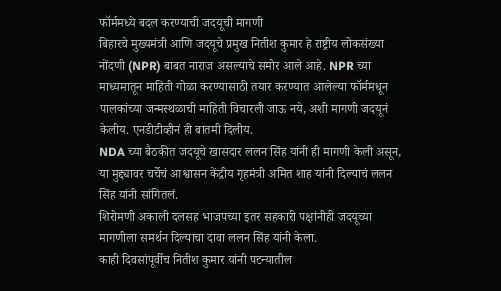फॉर्ममध्ये बदल करण्याची जदयूची मागणी
बिहारचे मुख्यमंत्री आणि जदयूचे प्रमुख नितीश कुमार हे राष्ट्रीय लोकसंख्या नोंदणी (NPR) बाबत नाराज असल्याचे समोर आले आहे. NPR च्या माध्यमातून माहिती गोळा करण्यासाठी तयार करण्यात आलेल्या फॉर्ममधून पालकांच्या जन्मस्थळाची माहिती विचारली जाऊ नये, अशी मागणी जदयूनं केलीय. एनडीटीव्हीनं ही बातमी दिलीय.
NDA च्या बैठकीत जदयूचे खासदार ललन सिंह यांनी ही मागणी केली असून, या मुद्द्यावर चर्चेचं आश्वासन केंद्रीय गृहमंत्री अमित शाह यांनी दिल्याचं ललन सिंह यांनी सांगितलं.
शिरोमणी अकाली दलसह भाजपच्या इतर सहकारी पक्षांनीही जदयूच्या मागणीला समर्थन दिल्याचा दावा ललन सिंह यांनी केला.
काही दिवसांपूर्वीच नितीश कुमार यांनी पटन्यातील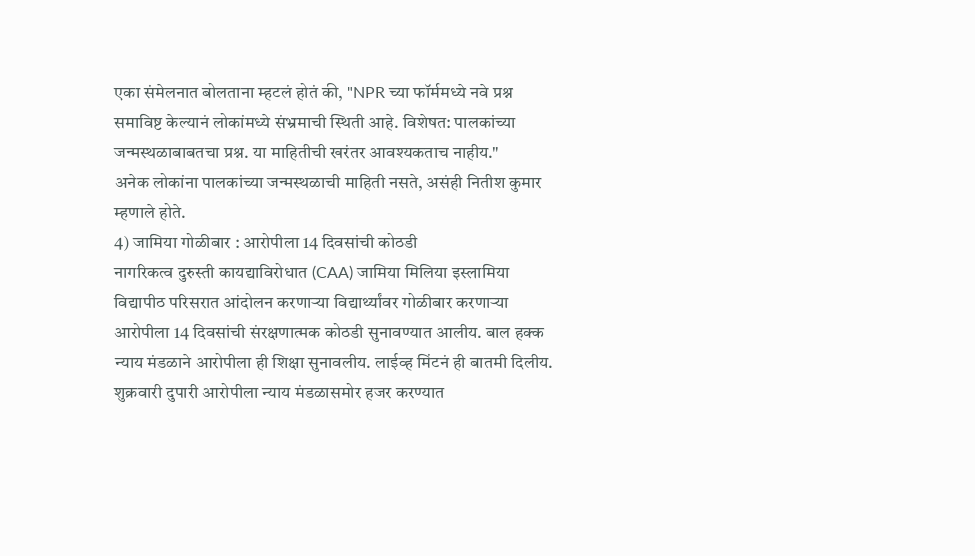एका संमेलनात बोलताना म्हटलं होतं की, "NPR च्या फॉर्ममध्ये नवे प्रश्न समाविष्ट केल्यानं लोकांमध्ये संभ्रमाची स्थिती आहे. विशेषत: पालकांच्या जन्मस्थळाबाबतचा प्रश्न. या माहितीची खरंतर आवश्यकताच नाहीय."
अनेक लोकांना पालकांच्या जन्मस्थळाची माहिती नसते, असंही नितीश कुमार म्हणाले होते.
4) जामिया गोळीबार : आरोपीला 14 दिवसांची कोठडी
नागरिकत्व दुरुस्ती कायद्याविरोधात (CAA) जामिया मिलिया इस्लामिया विद्यापीठ परिसरात आंदोलन करणाऱ्या विद्यार्थ्यांवर गोळीबार करणाऱ्या आरोपीला 14 दिवसांची संरक्षणात्मक कोठडी सुनावण्यात आलीय. बाल हक्क न्याय मंडळाने आरोपीला ही शिक्षा सुनावलीय. लाईव्ह मिंटनं ही बातमी दिलीय.
शुक्रवारी दुपारी आरोपीला न्याय मंडळासमोर हजर करण्यात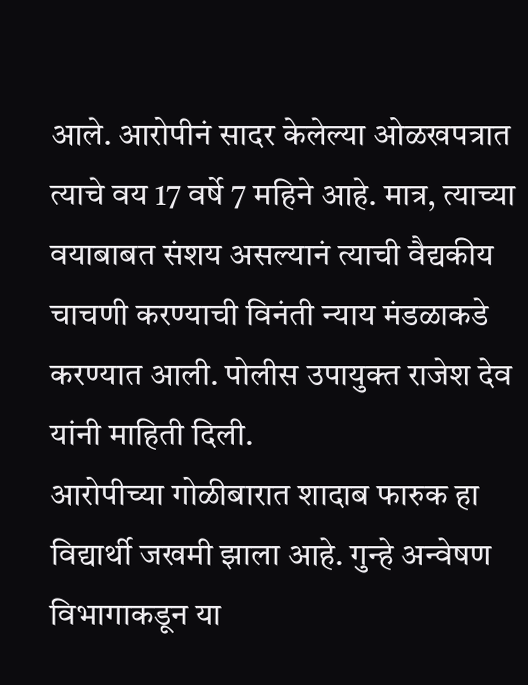आले. आरोपीनं सादर केलेल्या ओळखपत्रात त्याचे वय 17 वर्षे 7 महिने आहे. मात्र, त्याच्या वयाबाबत संशय असल्यानं त्याची वैद्यकीय चाचणी करण्याची विनंती न्याय मंडळाकडे करण्यात आली. पोलीस उपायुक्त राजेश देव यांनी माहिती दिली.
आरोपीच्या गोळीबारात शादाब फारुक हा विद्यार्थी जखमी झाला आहे. गुन्हे अन्वेषण विभागाकडून या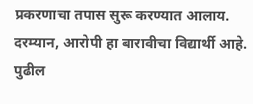प्रकरणाचा तपास सुरू करण्यात आलाय.
दरम्यान, आरोपी हा बारावीचा विद्यार्थी आहे. पुढील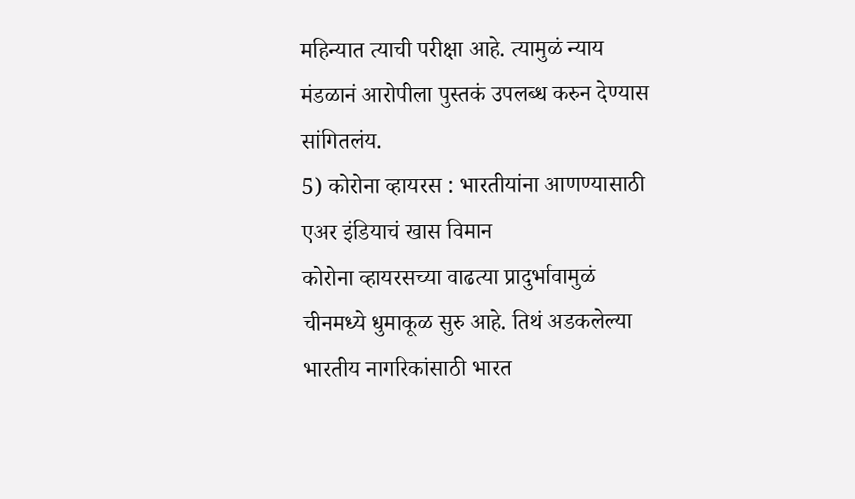महिन्यात त्याची परीक्षा आहे. त्यामुळं न्याय मंडळानं आरोपीला पुस्तकं उपलब्ध करुन देण्यास सांगितलंय.
5) कोरोना व्हायरस : भारतीयांना आणण्यासाठी एअर इंडियाचं खास विमान
कोरोना व्हायरसच्या वाढत्या प्रादुर्भावामुळं चीनमध्ये धुमाकूळ सुरु आहे. तिथं अडकलेल्या भारतीय नागरिकांसाठी भारत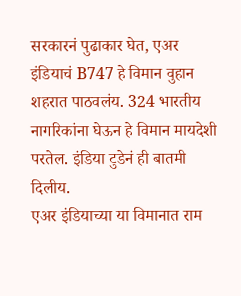सरकारनं पुढाकार घेत, एअर इंडियाचं B747 हे विमान वुहान शहरात पाठवलंय. 324 भारतीय नागरिकांना घेऊन हे विमान मायदेशी परतेल. इंडिया टुडेनं ही बातमी दिलीय.
एअर इंडियाच्या या विमानात राम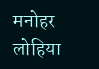मनोहर लोहिया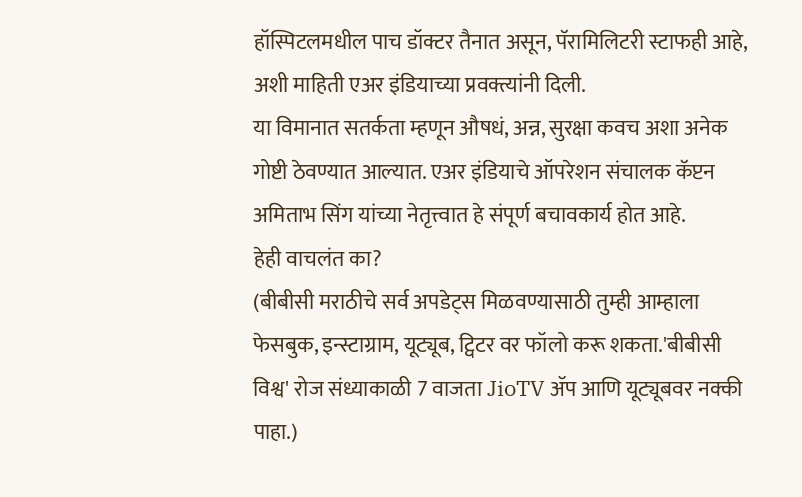हॉस्पिटलमधील पाच डॉक्टर तैनात असून, पॅरामिलिटरी स्टाफही आहे, अशी माहिती एअर इंडियाच्या प्रवक्त्यांनी दिली.
या विमानात सतर्कता म्हणून औषधं, अन्न, सुरक्षा कवच अशा अनेक गोष्टी ठेवण्यात आल्यात. एअर इंडियाचे ऑपरेशन संचालक कॅप्टन अमिताभ सिंग यांच्या नेतृत्त्वात हे संपूर्ण बचावकार्य होत आहे.
हेही वाचलंत का?
(बीबीसी मराठीचे सर्व अपडेट्स मिळवण्यासाठी तुम्ही आम्हाला फेसबुक, इन्स्टाग्राम, यूट्यूब, ट्विटर वर फॉलो करू शकता.'बीबीसी विश्व' रोज संध्याकाळी 7 वाजता JioTV ॲप आणि यूट्यूबवर नक्की पाहा.)